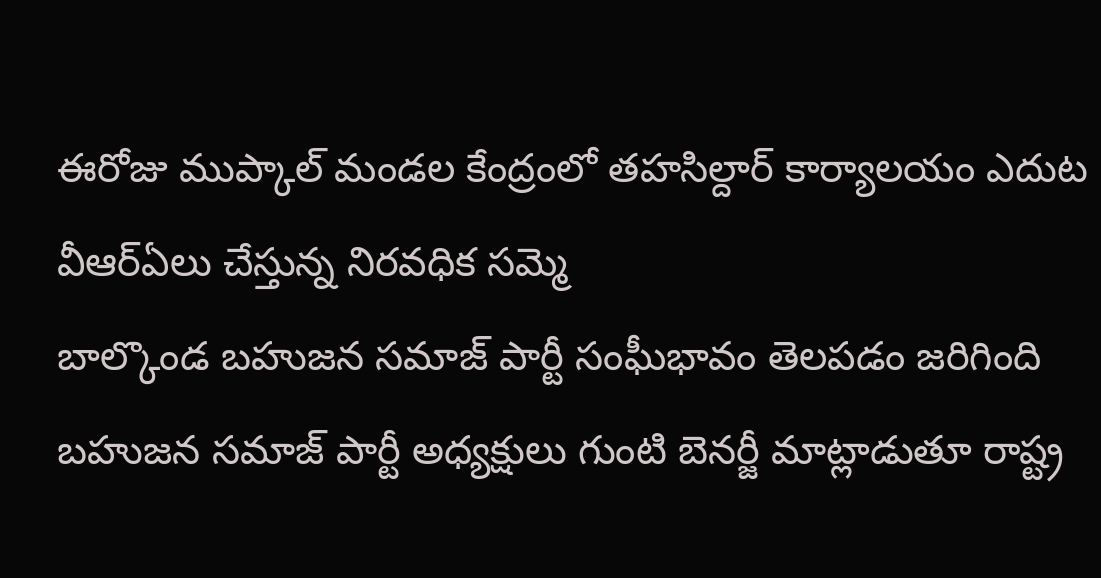ఈరోజు ముప్కాల్ మండల కేంద్రంలో తహసిల్దార్ కార్యాలయం ఎదుట వీఆర్ఏలు చేస్తున్న నిరవధిక సమ్మె
బాల్కొండ బహుజన సమాజ్ పార్టీ సంఘీభావం తెలపడం జరిగింది బహుజన సమాజ్ పార్టీ అధ్యక్షులు గుంటి బెనర్జీ మాట్లాడుతూ రాష్ట్ర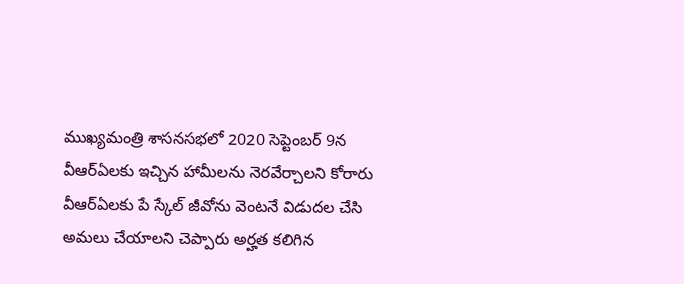ముఖ్యమంత్రి శాసనసభలో 2020 సెప్టెంబర్ 9న వీఆర్ఏలకు ఇచ్చిన హామీలను నెరవేర్చాలని కోరారు వీఆర్ఏలకు పే స్కేల్ జీవోను వెంటనే విడుదల చేసి అమలు చేయాలని చెప్పారు అర్హత కలిగిన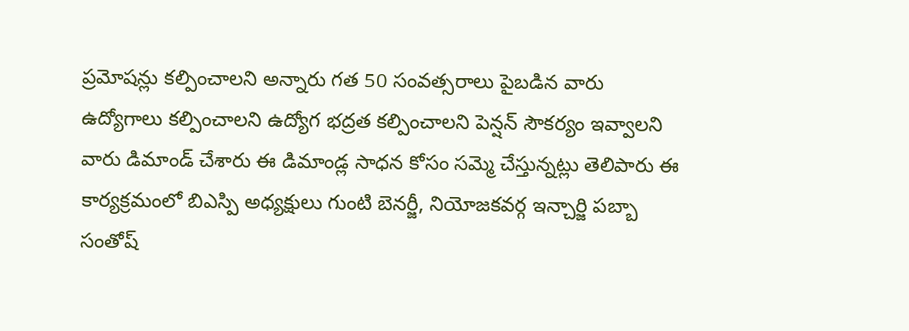ప్రమోషన్లు కల్పించాలని అన్నారు గత 50 సంవత్సరాలు పైబడిన వారు ఉద్యోగాలు కల్పించాలని ఉద్యోగ భద్రత కల్పించాలని పెన్షన్ సౌకర్యం ఇవ్వాలని వారు డిమాండ్ చేశారు ఈ డిమాండ్ల సాధన కోసం సమ్మె చేస్తున్నట్లు తెలిపారు ఈ కార్యక్రమంలో బిఎస్పి అధ్యక్షులు గుంటి బెనర్జీ, నియోజకవర్గ ఇన్చార్జి పబ్బా సంతోష్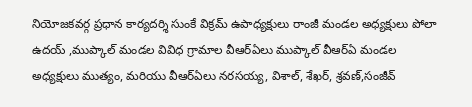నియోజకవర్గ ప్రధాన కార్యదర్శి సుంకే విక్రమ్ ఉపాధ్యక్షులు రాంజీ మండల అధ్యక్షులు పోలా ఉదయ్ ,ముప్కాల్ మండల వివిధ గ్రామాల వీఆర్ఏలు ముప్కాల్ వీఆర్ఏ మండల అధ్యక్షులు ముత్యం, మరియు వీఆర్ఏలు నరసయ్య, విశాల్, శేఖర్, శ్రవణ్,సంజీవ్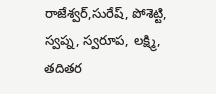రాజేశ్వర్,సురేష్, పోశెట్టి, స్వప్న, స్వరూప, లక్ష్మి, తదితర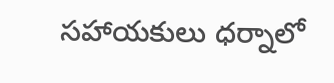సహాయకులు ధర్నాలో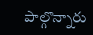పాల్గొన్నారు